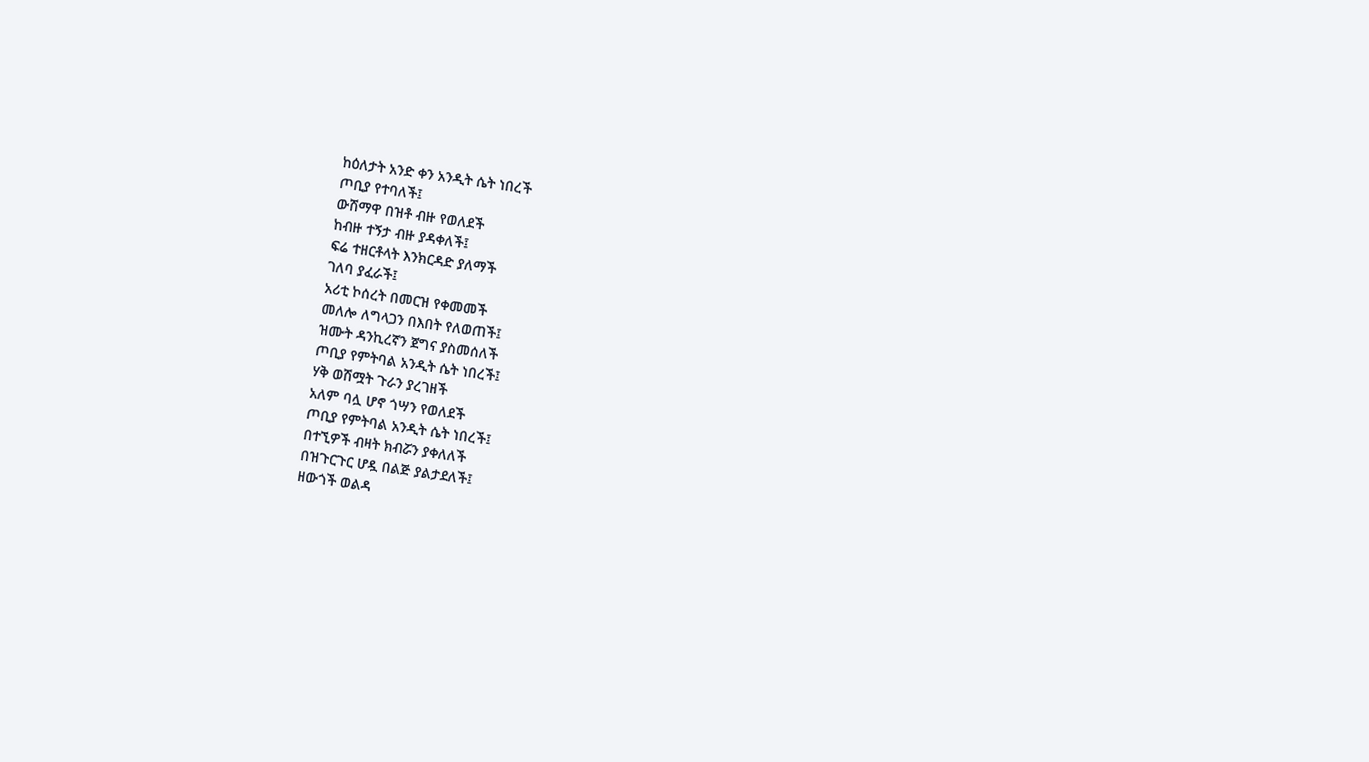ከዕለታት አንድ ቀን አንዲት ሴት ነበረች
ጦቢያ የተባለች፤
ውሽማዋ በዝቶ ብዙ የወለደች
ከብዙ ተኝታ ብዙ ያዳቀለች፤
ፍሬ ተዘርቶላት እንክርዳድ ያለማች
ገለባ ያፈራች፤
አሪቲ ኮሰረት በመርዝ የቀመመች
መለሎ ለግላጋን በእበት የለወጠች፤
ዝሙት ዳንኪረኛን ጀግና ያስመሰለች
ጦቢያ የምትባል አንዲት ሴት ነበረች፤
ሃቅ ወሽሟት ጉራን ያረገዘች
አለም ባሏ ሆኖ ጎሣን የወለደች
ጦቢያ የምትባል አንዲት ሴት ነበረች፤
በተኚዎች ብዛት ክብሯን ያቀለለች
በዝጉርጉር ሆዷ በልጅ ያልታደለች፤
ዘውጎች ወልዳ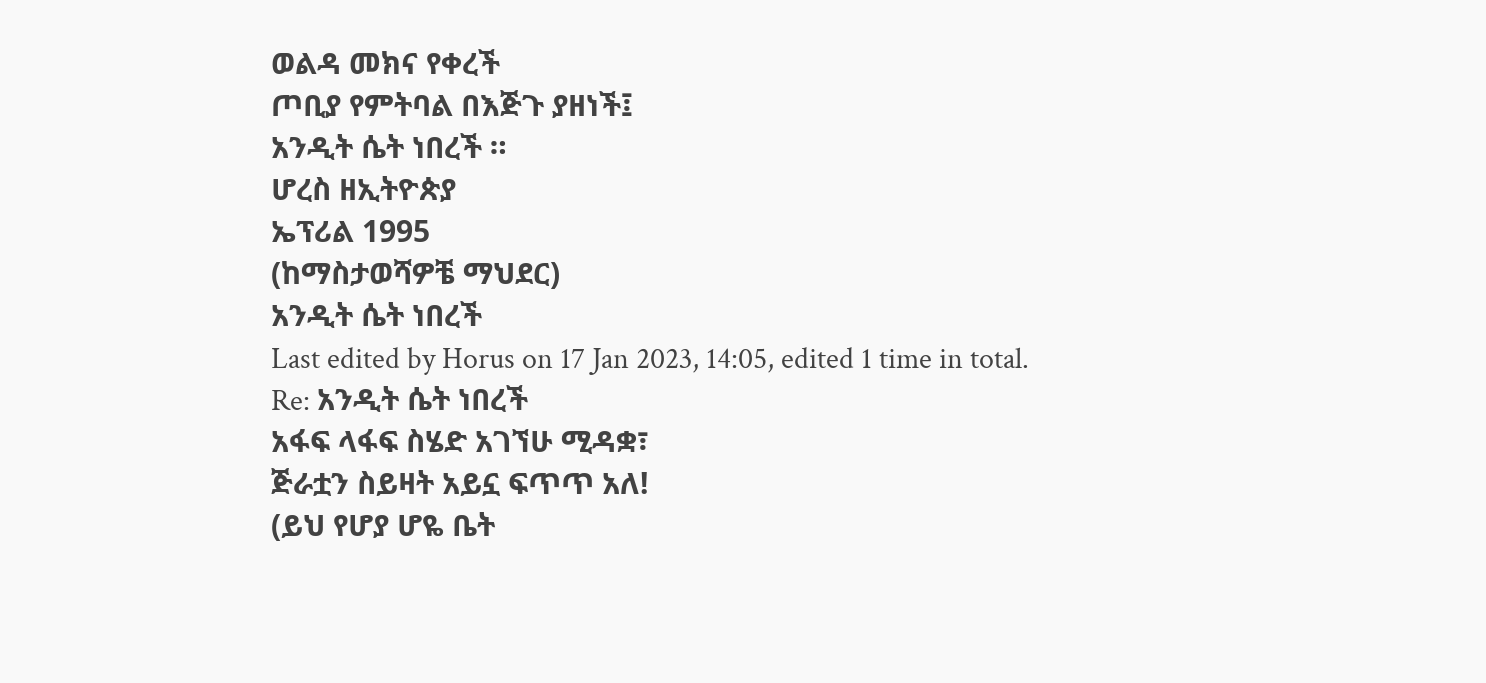ወልዳ መክና የቀረች
ጦቢያ የምትባል በእጅጉ ያዘነች፤
አንዲት ሴት ነበረች ።
ሆረስ ዘኢትዮጵያ
ኤፕሪል 1995
(ከማስታወሻዎቼ ማህደር)
አንዲት ሴት ነበረች
Last edited by Horus on 17 Jan 2023, 14:05, edited 1 time in total.
Re: አንዲት ሴት ነበረች
አፋፍ ላፋፍ ስሄድ አገኘሁ ሚዳቋ፣
ጅራቷን ስይዛት አይኗ ፍጥጥ አለ!
(ይህ የሆያ ሆዬ ቤት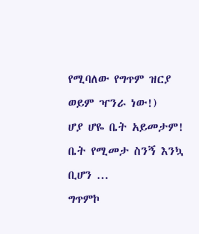የሚባለው የግጥም ዝርያ ወይም ዣንራ ነው!)
ሆያ ሆዬ ቤት አይመታም! ቤት የሚመታ ስንኝ እንኳ ቢሆን ...
ግጥምኮ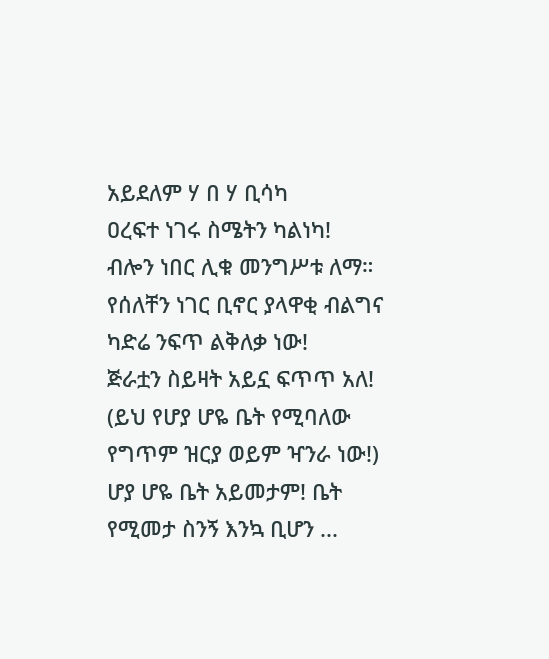አይደለም ሃ በ ሃ ቢሳካ
ዐረፍተ ነገሩ ስሜትን ካልነካ!
ብሎን ነበር ሊቁ መንግሥቱ ለማ።
የሰለቸን ነገር ቢኖር ያላዋቂ ብልግና ካድሬ ንፍጥ ልቅለቃ ነው!
ጅራቷን ስይዛት አይኗ ፍጥጥ አለ!
(ይህ የሆያ ሆዬ ቤት የሚባለው የግጥም ዝርያ ወይም ዣንራ ነው!)
ሆያ ሆዬ ቤት አይመታም! ቤት የሚመታ ስንኝ እንኳ ቢሆን ...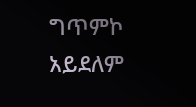ግጥምኮ አይደለም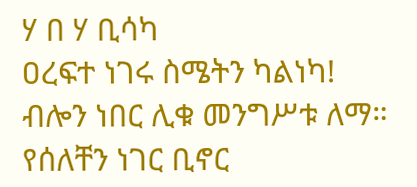ሃ በ ሃ ቢሳካ
ዐረፍተ ነገሩ ስሜትን ካልነካ!
ብሎን ነበር ሊቁ መንግሥቱ ለማ።
የሰለቸን ነገር ቢኖር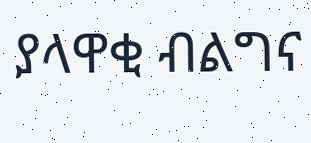ያላዋቂ ብልግና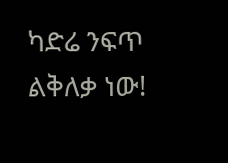ካድሬ ንፍጥ ልቅለቃ ነው!